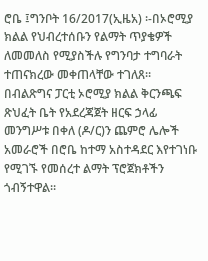ሮቤ ፤ግንቦት 16/2017(ኢዜአ) ፡-በኦሮሚያ ክልል የህብረተሰቡን የልማት ጥያቄዎች ለመመለስ የሚያስችሉ የግንባታ ተግባራት ተጠናክረው መቀጠላቸው ተገለጸ።
በብልጽግና ፓርቲ ኦሮሚያ ክልል ቅርንጫፍ ጽህፈት ቤት የአደረጃጀት ዘርፍ ኃላፊ መንግሥቱ በቀለ (ዶ/ር)ን ጨምሮ ሌሎች አመራሮች በሮቤ ከተማ አስተዳደር እየተገነቡ የሚገኙ የመሰረተ ልማት ፕሮጀክቶችን ጎብኝተዋል።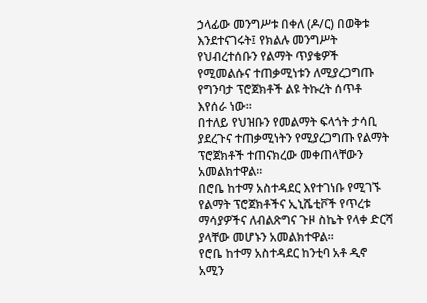ኃላፊው መንግሥቱ በቀለ (ዶ/ር) በወቅቱ እንደተናገሩት፤ የክልሉ መንግሥት የህብረተሰቡን የልማት ጥያቄዎች የሚመልሱና ተጠቃሚነቱን ለሚያረጋግጡ የግንባታ ፕሮጀክቶች ልዩ ትኩረት ሰጥቶ እየሰራ ነው።
በተለይ የህዝቡን የመልማት ፍላጎት ታሳቢ ያደረጉና ተጠቃሚነትን የሚያረጋግጡ የልማት ፕሮጀክቶች ተጠናክረው መቀጠላቸውን አመልክተዋል።
በሮቤ ከተማ አስተዳደር እየተገነቡ የሚገኙ የልማት ፕሮጀክቶችና ኢኒሼቲቮች የጥረቱ ማሳያዎችና ለብልጽግና ጉዞ ስኬት የላቀ ድርሻ ያላቸው መሆኑን አመልክተዋል።
የሮቤ ከተማ አስተዳደር ከንቲባ አቶ ዲኖ አሚን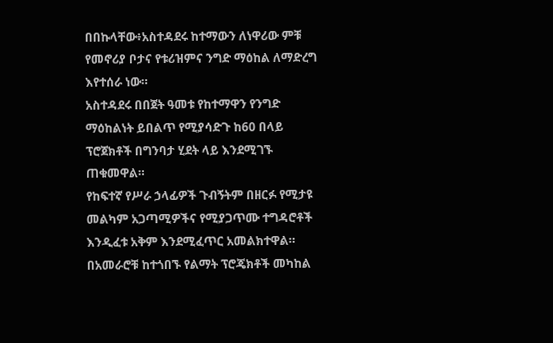በበኩላቸው፥አስተዳደሩ ከተማውን ለነዋሪው ምቹ የመኖሪያ ቦታና የቱሪዝምና ንግድ ማዕከል ለማድረግ እየተሰራ ነው።
አስተዳደሩ በበጀት ዓመቱ የከተማዋን የንግድ ማዕከልነት ይበልጥ የሚያሳድጉ ከ60 በላይ ፕሮጀክቶች በግንባታ ሂደት ላይ እንደሚገኙ ጠቁመዋል።
የከፍተኛ የሥራ ኃላፊዎች ጉብኝትም በዘርፉ የሚታዩ መልካም አጋጣሚዎችና የሚያጋጥሙ ተግዳሮቶች እንዲፈቱ አቅም እንደሚፈጥር አመልክተዋል።
በአመራሮቹ ከተጎበኙ የልማት ፕሮጄክቶች መካከል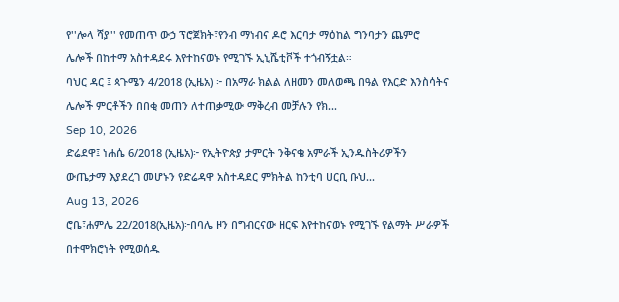የ''ሎላ ሻያ'' የመጠጥ ውኃ ፕሮጀክት፣የንብ ማነብና ዶሮ እርባታ ማዕከል ግንባታን ጨምሮ ሌሎች በከተማ አስተዳደሩ እየተከናወኑ የሚገኙ ኢኒሼቲቮች ተጎብኝቷል።
ባህር ዳር ፤ ጳጉሜን 4/2018 (ኢዜአ) ፦ በአማራ ክልል ለዘመን መለወጫ በዓል የእርድ እንስሳትና ሌሎች ምርቶችን በበቂ መጠን ለተጠቃሚው ማቅረብ መቻሉን የክ...
Sep 10, 2026
ድሬደዋ፤ ነሐሴ 6/2018 (ኢዜአ)፦ የኢትዮጵያ ታምርት ንቅናቄ አምራች ኢንዱስትሪዎችን ውጤታማ እያደረገ መሆኑን የድሬዳዋ አስተዳደር ምክትል ከንቲባ ሀርቢ ቡህ...
Aug 13, 2026
ሮቤ፣ሐምሌ 22/2018(ኢዜአ)፦በባሌ ዞን በግብርናው ዘርፍ እየተከናወኑ የሚገኙ የልማት ሥራዎች በተሞክሮነት የሚወሰዱ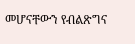መሆናቸውን የብልጽግና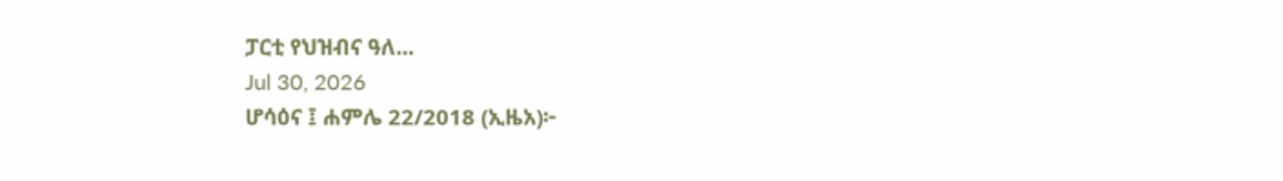ፓርቲ የህዝብና ዓለ...
Jul 30, 2026
ሆሳዕና ፤ ሐምሌ 22/2018 (ኢዜአ)፦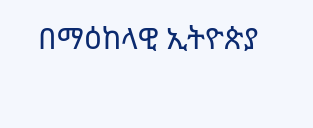በማዕከላዊ ኢትዮጵያ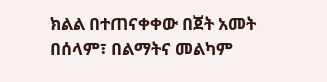ክልል በተጠናቀቀው በጀት አመት በሰላም፣ በልማትና መልካም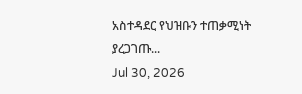አስተዳደር የህዝቡን ተጠቃሚነት ያረጋገጡ...
Jul 30, 2026